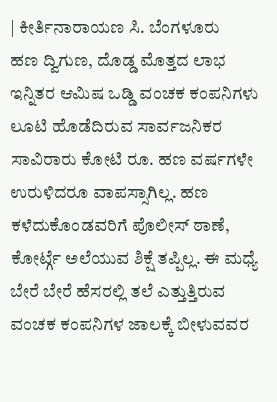| ಕೀರ್ತಿನಾರಾಯಣ ಸಿ. ಬೆಂಗಳೂರು
ಹಣ ದ್ವಿಗುಣ, ದೊಡ್ಡ ಮೊತ್ತದ ಲಾಭ ಇನ್ನಿತರ ಆಮಿಷ ಒಡ್ಡಿ ವಂಚಕ ಕಂಪನಿಗಳು ಲೂಟಿ ಹೊಡೆದಿರುವ ಸಾರ್ವಜನಿಕರ ಸಾವಿರಾರು ಕೋಟಿ ರೂ. ಹಣ ವರ್ಷಗಳೇ ಉರುಳಿದರೂ ವಾಪಸ್ಸಾಗಿಲ್ಲ. ಹಣ ಕಳೆದುಕೊಂಡವರಿಗೆ ಪೊಲೀಸ್ ಠಾಣೆ, ಕೋರ್ಟ್ಗೆ ಅಲೆಯುವ ಶಿಕ್ಷೆ ತಪ್ಪಿಲ್ಲ. ಈ ಮಧ್ಯೆ ಬೇರೆ ಬೇರೆ ಹೆಸರಲ್ಲಿ ತಲೆ ಎತ್ತುತ್ತಿರುವ ವಂಚಕ ಕಂಪನಿಗಳ ಜಾಲಕ್ಕೆ ಬೀಳುವವರ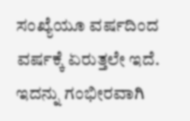ಸಂಖ್ಯೆಯೂ ವರ್ಷದಿಂದ ವರ್ಷಕ್ಕೆ ಏರುತ್ತಲೇ ಇದೆ. ಇದನ್ನು ಗಂಭೀರವಾಗಿ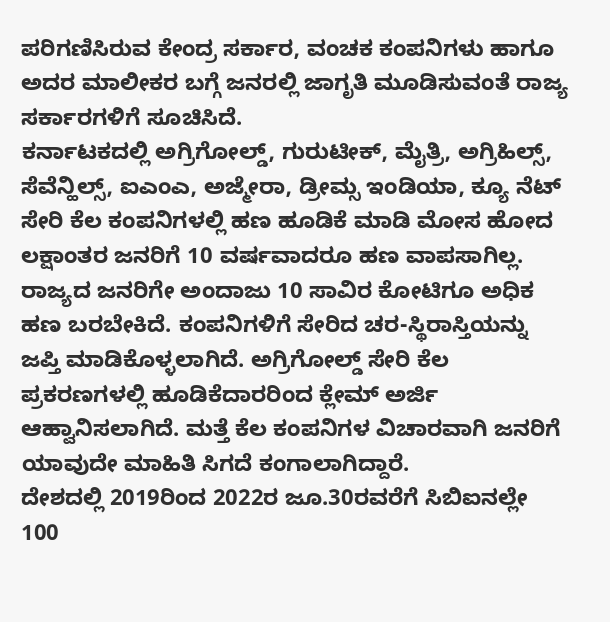ಪರಿಗಣಿಸಿರುವ ಕೇಂದ್ರ ಸರ್ಕಾರ, ವಂಚಕ ಕಂಪನಿಗಳು ಹಾಗೂ ಅದರ ಮಾಲೀಕರ ಬಗ್ಗೆ ಜನರಲ್ಲಿ ಜಾಗೃತಿ ಮೂಡಿಸುವಂತೆ ರಾಜ್ಯ ಸರ್ಕಾರಗಳಿಗೆ ಸೂಚಿಸಿದೆ.
ಕರ್ನಾಟಕದಲ್ಲಿ ಅಗ್ರಿಗೋಲ್ಡ್, ಗುರುಟೀಕ್, ಮೈತ್ರಿ, ಅಗ್ರಿಹಿಲ್ಸ್, ಸೆವೆನ್ಹಿಲ್ಸ್, ಐಎಂಎ, ಅಜ್ಮೇರಾ, ಡ್ರೀಮ್ಸ ಇಂಡಿಯಾ, ಕ್ಯೂ ನೆಟ್ ಸೇರಿ ಕೆಲ ಕಂಪನಿಗಳಲ್ಲಿ ಹಣ ಹೂಡಿಕೆ ಮಾಡಿ ಮೋಸ ಹೋದ ಲಕ್ಷಾಂತರ ಜನರಿಗೆ 10 ವರ್ಷವಾದರೂ ಹಣ ವಾಪಸಾಗಿಲ್ಲ. ರಾಜ್ಯದ ಜನರಿಗೇ ಅಂದಾಜು 10 ಸಾವಿರ ಕೋಟಿಗೂ ಅಧಿಕ ಹಣ ಬರಬೇಕಿದೆ. ಕಂಪನಿಗಳಿಗೆ ಸೇರಿದ ಚರ-ಸ್ಥಿರಾಸ್ತಿಯನ್ನು ಜಪ್ತಿ ಮಾಡಿಕೊಳ್ಳಲಾಗಿದೆ. ಅಗ್ರಿಗೋಲ್ಡ್ ಸೇರಿ ಕೆಲ ಪ್ರಕರಣಗಳಲ್ಲಿ ಹೂಡಿಕೆದಾರರಿಂದ ಕ್ಲೇಮ್ ಅರ್ಜಿ ಆಹ್ವಾನಿಸಲಾಗಿದೆ. ಮತ್ತೆ ಕೆಲ ಕಂಪನಿಗಳ ವಿಚಾರವಾಗಿ ಜನರಿಗೆ ಯಾವುದೇ ಮಾಹಿತಿ ಸಿಗದೆ ಕಂಗಾಲಾಗಿದ್ದಾರೆ.
ದೇಶದಲ್ಲಿ 2019ರಿಂದ 2022ರ ಜೂ.30ರವರೆಗೆ ಸಿಬಿಐನಲ್ಲೇ 100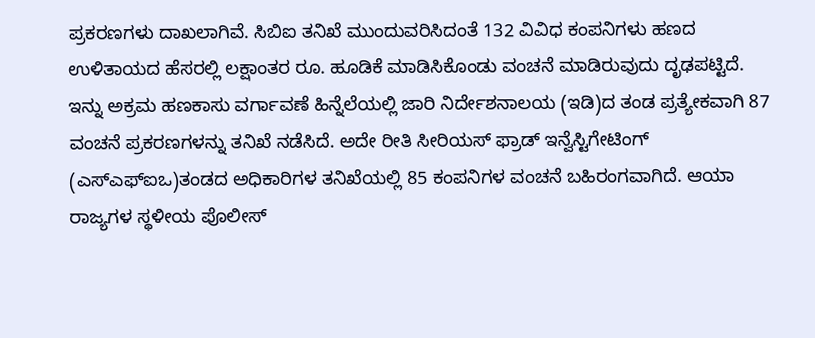ಪ್ರಕರಣಗಳು ದಾಖಲಾಗಿವೆ. ಸಿಬಿಐ ತನಿಖೆ ಮುಂದುವರಿಸಿದಂತೆ 132 ವಿವಿಧ ಕಂಪನಿಗಳು ಹಣದ ಉಳಿತಾಯದ ಹೆಸರಲ್ಲಿ ಲಕ್ಷಾಂತರ ರೂ. ಹೂಡಿಕೆ ಮಾಡಿಸಿಕೊಂಡು ವಂಚನೆ ಮಾಡಿರುವುದು ದೃಢಪಟ್ಟಿದೆ. ಇನ್ನು ಅಕ್ರಮ ಹಣಕಾಸು ವರ್ಗಾವಣೆ ಹಿನ್ನೆಲೆಯಲ್ಲಿ ಜಾರಿ ನಿರ್ದೇಶನಾಲಯ (ಇಡಿ)ದ ತಂಡ ಪ್ರತ್ಯೇಕವಾಗಿ 87 ವಂಚನೆ ಪ್ರಕರಣಗಳನ್ನು ತನಿಖೆ ನಡೆಸಿದೆ. ಅದೇ ರೀತಿ ಸೀರಿಯಸ್ ಫ್ರಾಡ್ ಇನ್ವೆಸ್ಟಿಗೇಟಿಂಗ್ (ಎಸ್ಎಫ್ಐಒ)ತಂಡದ ಅಧಿಕಾರಿಗಳ ತನಿಖೆಯಲ್ಲಿ 85 ಕಂಪನಿಗಳ ವಂಚನೆ ಬಹಿರಂಗವಾಗಿದೆ. ಆಯಾ ರಾಜ್ಯಗಳ ಸ್ಥಳೀಯ ಪೊಲೀಸ್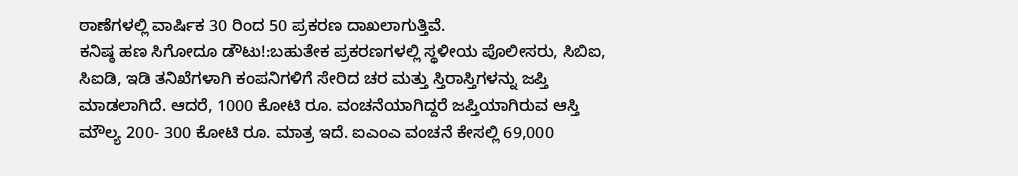ಠಾಣೆಗಳಲ್ಲಿ ವಾರ್ಷಿಕ 30 ರಿಂದ 50 ಪ್ರಕರಣ ದಾಖಲಾಗುತ್ತಿವೆ.
ಕನಿಷ್ಠ ಹಣ ಸಿಗೋದೂ ಡೌಟು!:ಬಹುತೇಕ ಪ್ರಕರಣಗಳಲ್ಲಿ ಸ್ಥಳೀಯ ಪೊಲೀಸರು, ಸಿಬಿಐ, ಸಿಐಡಿ, ಇಡಿ ತನಿಖೆಗಳಾಗಿ ಕಂಪನಿಗಳಿಗೆ ಸೇರಿದ ಚರ ಮತ್ತು ಸ್ತಿರಾಸ್ತಿಗಳನ್ನು ಜಪ್ತಿ ಮಾಡಲಾಗಿದೆ. ಆದರೆ, 1000 ಕೋಟಿ ರೂ. ವಂಚನೆಯಾಗಿದ್ದರೆ ಜಪ್ತಿಯಾಗಿರುವ ಆಸ್ತಿ ಮೌಲ್ಯ 200- 300 ಕೋಟಿ ರೂ. ಮಾತ್ರ ಇದೆ. ಐಎಂಎ ವಂಚನೆ ಕೇಸಲ್ಲಿ 69,000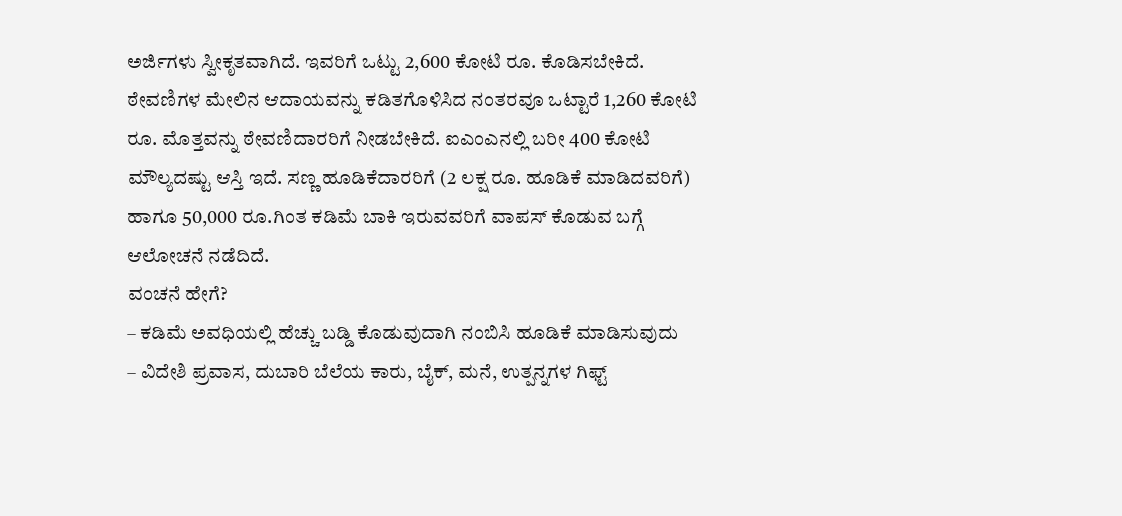ಅರ್ಜಿಗಳು ಸ್ವೀಕೃತವಾಗಿದೆ. ಇವರಿಗೆ ಒಟ್ಟು 2,600 ಕೋಟಿ ರೂ. ಕೊಡಿಸಬೇಕಿದೆ. ಠೇವಣಿಗಳ ಮೇಲಿನ ಆದಾಯವನ್ನು ಕಡಿತಗೊಳಿಸಿದ ನಂತರವೂ ಒಟ್ಟಾರೆ 1,260 ಕೋಟಿ ರೂ. ಮೊತ್ತವನ್ನು ಠೇವಣಿದಾರರಿಗೆ ನೀಡಬೇಕಿದೆ. ಐಎಂಎನಲ್ಲಿ ಬರೀ 400 ಕೋಟಿ ಮೌಲ್ಯದಷ್ಟು ಆಸ್ತಿ ಇದೆ. ಸಣ್ಣ ಹೂಡಿಕೆದಾರರಿಗೆ (2 ಲಕ್ಷ ರೂ. ಹೂಡಿಕೆ ಮಾಡಿದವರಿಗೆ) ಹಾಗೂ 50,000 ರೂ.ಗಿಂತ ಕಡಿಮೆ ಬಾಕಿ ಇರುವವರಿಗೆ ವಾಪಸ್ ಕೊಡುವ ಬಗ್ಗೆ ಆಲೋಚನೆ ನಡೆದಿದೆ.
ವಂಚನೆ ಹೇಗೆ?
– ಕಡಿಮೆ ಅವಧಿಯಲ್ಲಿ ಹೆಚ್ಚು ಬಡ್ಡಿ ಕೊಡುವುದಾಗಿ ನಂಬಿಸಿ ಹೂಡಿಕೆ ಮಾಡಿಸುವುದು
– ವಿದೇಶಿ ಪ್ರವಾಸ, ದುಬಾರಿ ಬೆಲೆಯ ಕಾರು, ಬೈಕ್, ಮನೆ, ಉತ್ಪನ್ನಗಳ ಗಿಫ್ಟ್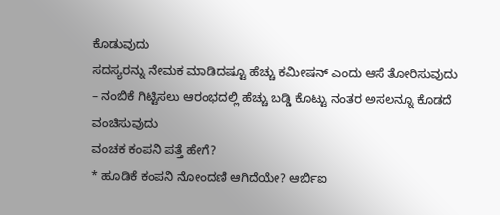ಕೊಡುವುದು
ಸದಸ್ಯರನ್ನು ನೇಮಕ ಮಾಡಿದಷ್ಟೂ ಹೆಚ್ಚು ಕಮೀಷನ್ ಎಂದು ಆಸೆ ತೋರಿಸುವುದು
– ನಂಬಿಕೆ ಗಿಟ್ಟಿಸಲು ಆರಂಭದಲ್ಲಿ ಹೆಚ್ಚು ಬಡ್ಡಿ ಕೊಟ್ಟು ನಂತರ ಅಸಲನ್ನೂ ಕೊಡದೆ ವಂಚಿಸುವುದು
ವಂಚಕ ಕಂಪನಿ ಪತ್ತೆ ಹೇಗೆ?
* ಹೂಡಿಕೆ ಕಂಪನಿ ನೋಂದಣಿ ಆಗಿದೆಯೇ? ಆರ್ಬಿಐ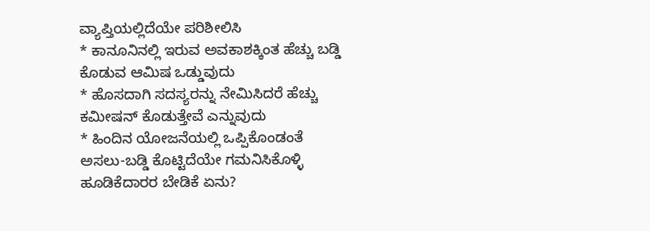ವ್ಯಾಪ್ತಿಯಲ್ಲಿದೆಯೇ ಪರಿಶೀಲಿಸಿ
* ಕಾನೂನಿನಲ್ಲಿ ಇರುವ ಅವಕಾಶಕ್ಕಿಂತ ಹೆಚ್ಚು ಬಡ್ಡಿ ಕೊಡುವ ಆಮಿಷ ಒಡ್ಡುವುದು
* ಹೊಸದಾಗಿ ಸದಸ್ಯರನ್ನು ನೇಮಿಸಿದರೆ ಹೆಚ್ಚು ಕಮೀಷನ್ ಕೊಡುತ್ತೇವೆ ಎನ್ನುವುದು
* ಹಿಂದಿನ ಯೋಜನೆಯಲ್ಲಿ ಒಪ್ಪಿಕೊಂಡಂತೆ ಅಸಲು-ಬಡ್ಡಿ ಕೊಟ್ಟಿದೆಯೇ ಗಮನಿಸಿಕೊಳ್ಳಿ
ಹೂಡಿಕೆದಾರರ ಬೇಡಿಕೆ ಏನು?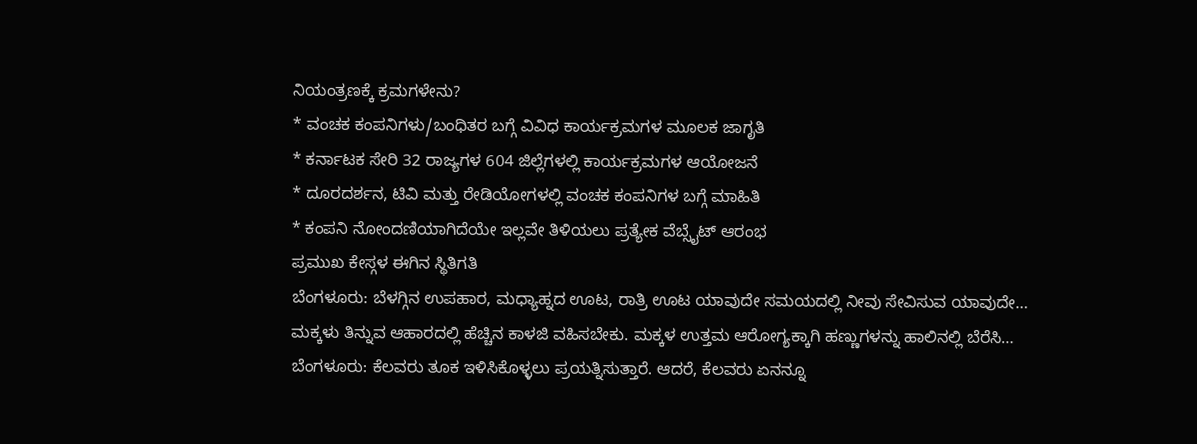ನಿಯಂತ್ರಣಕ್ಕೆ ಕ್ರಮಗಳೇನು?
* ವಂಚಕ ಕಂಪನಿಗಳು/ಬಂಧಿತರ ಬಗ್ಗೆ ವಿವಿಧ ಕಾರ್ಯಕ್ರಮಗಳ ಮೂಲಕ ಜಾಗೃತಿ
* ಕರ್ನಾಟಕ ಸೇರಿ 32 ರಾಜ್ಯಗಳ 604 ಜಿಲ್ಲೆಗಳಲ್ಲಿ ಕಾರ್ಯಕ್ರಮಗಳ ಆಯೋಜನೆ
* ದೂರದರ್ಶನ, ಟಿವಿ ಮತ್ತು ರೇಡಿಯೋಗಳಲ್ಲಿ ವಂಚಕ ಕಂಪನಿಗಳ ಬಗ್ಗೆ ಮಾಹಿತಿ
* ಕಂಪನಿ ನೋಂದಣಿಯಾಗಿದೆಯೇ ಇಲ್ಲವೇ ತಿಳಿಯಲು ಪ್ರತ್ಯೇಕ ವೆಬ್ಸೈಟ್ ಆರಂಭ
ಪ್ರಮುಖ ಕೇಸ್ಗಳ ಈಗಿನ ಸ್ಥಿತಿಗತಿ
ಬೆಂಗಳೂರು: ಬೆಳಗ್ಗಿನ ಉಪಹಾರ, ಮಧ್ಯಾಹ್ನದ ಊಟ, ರಾತ್ರಿ ಊಟ ಯಾವುದೇ ಸಮಯದಲ್ಲಿ ನೀವು ಸೇವಿಸುವ ಯಾವುದೇ…
ಮಕ್ಕಳು ತಿನ್ನುವ ಆಹಾರದಲ್ಲಿ ಹೆಚ್ಚಿನ ಕಾಳಜಿ ವಹಿಸಬೇಕು. ಮಕ್ಕಳ ಉತ್ತಮ ಆರೋಗ್ಯಕ್ಕಾಗಿ ಹಣ್ಣುಗಳನ್ನು ಹಾಲಿನಲ್ಲಿ ಬೆರೆಸಿ…
ಬೆಂಗಳೂರು: ಕೆಲವರು ತೂಕ ಇಳಿಸಿಕೊಳ್ಳಲು ಪ್ರಯತ್ನಿಸುತ್ತಾರೆ. ಆದರೆ, ಕೆಲವರು ಏನನ್ನೂ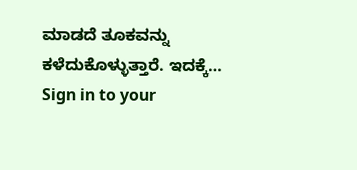ಮಾಡದೆ ತೂಕವನ್ನು ಕಳೆದುಕೊಳ್ಳುತ್ತಾರೆ. ಇದಕ್ಕೆ…
Sign in to your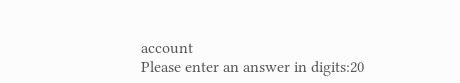account
Please enter an answer in digits:20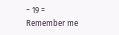− 19 =
Remember me